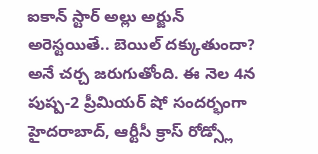ఐకాన్ స్టార్ అల్లు అర్జున్ అరెస్టయితే.. బెయిల్ దక్కుతుందా? అనే చర్చ జరుగుతోంది. ఈ నెల 4న పుష్ప-2 ప్రీమియర్ షో సందర్భంగా హైదరాబాద్, ఆర్టీసీ క్రాస్ రోడ్స్లో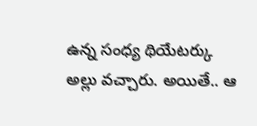ఉన్న సంధ్య థియేటర్కు అల్లు వచ్చారు. అయితే.. ఆ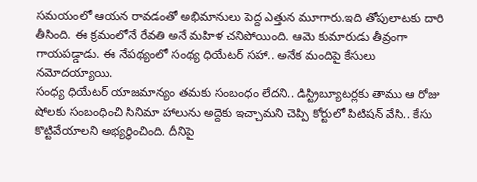సమయంలో ఆయన రావడంతో అభిమానులు పెద్ద ఎత్తున మూగారు.ఇది తోపులాటకు దారి తీసింది. ఈ క్రమంలోనే రేవతి అనే మహిళ చనిపోయింది. ఆమె కుమారుడు తీవ్రంగా గాయపడ్డాడు. ఈ నేపథ్యంలో సంథ్య ధియేటర్ సహా.. అనేక మందిపై కేసులు నమోదయ్యాయి.
సంధ్య ధియేటర్ యాజమాన్యం తమకు సంబంధం లేదని.. డిస్ట్రిబ్యూటర్లకు తాము ఆ రోజు షోలకు సంబంధించి సినిమా హాలును అద్దెకు ఇచ్చామని చెప్పి కోర్టులో పిటిషన్ వేసి.. కేసు కొట్టివేయాలని అభ్యర్థించింది. దీనిపై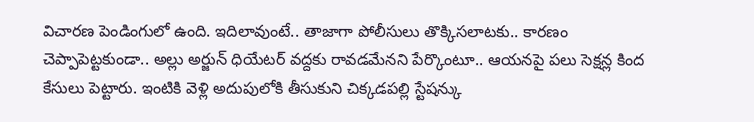విచారణ పెండింగులో ఉంది. ఇదిలావుంటే.. తాజాగా పోలీసులు తొక్కిసలాటకు.. కారణం చెప్పాపెట్టకుండా.. అల్లు అర్జున్ ధియేటర్ వద్దకు రావడమేనని పేర్కొంటూ.. ఆయనపై పలు సెక్షన్ల కింద కేసులు పెట్టారు. ఇంటికి వెళ్లి అదుపులోకి తీసుకుని చిక్కడపల్లి స్టేషన్కు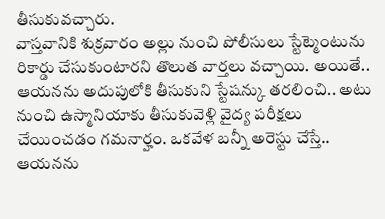తీసుకువచ్చారు.
వాస్తవానికి శుక్రవారం అల్లు నుంచి పోలీసులు స్టేట్మెంటును రికార్డు చేసుకుంటారని తొలుత వార్తలు వచ్చాయి. అయితే.. ఆయనను అదుపులోకి తీసుకుని స్టేషన్కు తరలించి.. అటు నుంచి ఉస్మానియాకు తీసుకువెళ్లి వైద్య పరీక్షలు చేయించడం గమనార్హం. ఒకవేళ బన్నీ అరెస్టు చేస్తే.. ఆయనను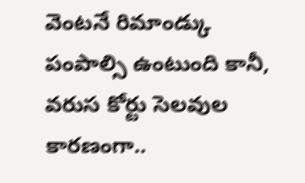వెంటనే రిమాండ్కు పంపాల్సి ఉంటుంది కానీ, వరుస కోర్టు సెలవుల కారణంగా..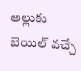అల్లుకు బెయిల్ వచ్చే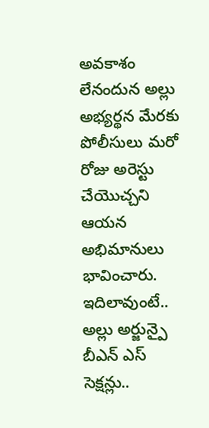అవకాశం లేనందున అల్లు అభ్యర్థన మేరకు పోలీసులు మరో రోజు అరెస్టు చేయొచ్చని ఆయన అభిమానులు భావించారు.
ఇదిలావుంటే.. అల్లు అర్జున్పై బీఎన్ ఎస్ సెక్షన్లు..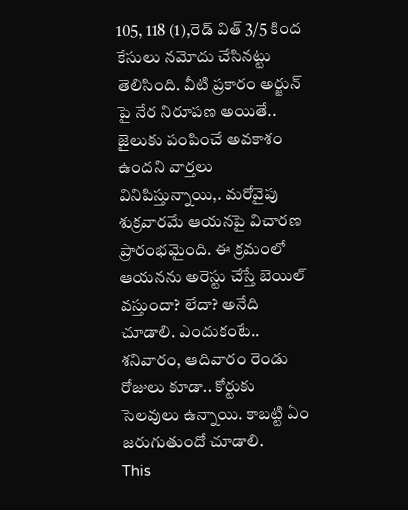105, 118 (1),రెడ్ విత్ 3/5 కింద కేసులు నమోదు చేసినట్టు తెలిసింది. వీటి ప్రకారం అర్జున్ పై నేర నిరూపణ అయితే.. జైలుకు పంపించే అవకాశం ఉందని వార్తలు వినిపిస్తున్నాయి,. మరోవైపు శుక్రవారమే ఆయనపై విచారణ ప్రారంభమైంది. ఈ క్రమంలో ఆయనను అరెస్టు చేస్తే బెయిల్ వస్తుందా? లేదా? అనేది చూడాలి. ఎందుకంటే.. శనివారం, ఆదివారం రెండు రోజులు కూడా.. కోర్టుకు సెలవులు ఉన్నాయి. కాబట్టి ఏం జరుగుతుందో చూడాలి.
This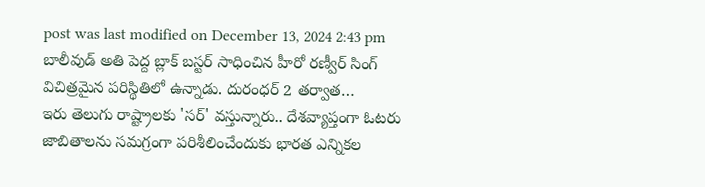post was last modified on December 13, 2024 2:43 pm
బాలీవుడ్ అతి పెద్ద బ్లాక్ బస్టర్ సాధించిన హీరో రణ్వీర్ సింగ్ విచిత్రమైన పరిస్థితిలో ఉన్నాడు. దురంధర్ 2 తర్వాత…
ఇరు తెలుగు రాష్ట్రాలకు 'సర్' వస్తున్నారు.. దేశవ్యాప్తంగా ఓటరు జాబితాలను సమగ్రంగా పరిశీలించేందుకు భారత ఎన్నికల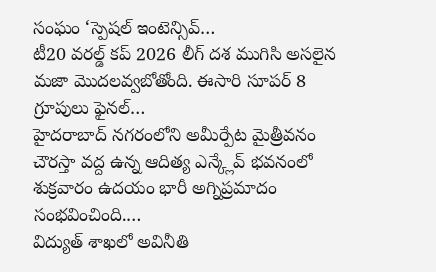సంఘం ‘స్పెషల్ ఇంటెన్సివ్…
టీ20 వరల్డ్ కప్ 2026 లీగ్ దశ ముగిసి అసలైన మజా మొదలవ్వబోతోంది. ఈసారి సూపర్ 8 గ్రూపులు ఫైనల్…
హైదరాబాద్ నగరంలోని అమీర్పేట మైత్రీవనం చౌరస్తా వద్ద ఉన్న ఆదిత్య ఎన్క్లేవ్ భవనంలో శుక్రవారం ఉదయం భారీ అగ్నిప్రమాదం సంభవించింది.…
విద్యుత్ శాఖలో అవినీతి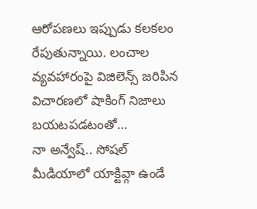ఆరోపణలు ఇప్పుడు కలకలం రేపుతున్నాయి. లంచాల వ్యవహారంపై విజిలెన్స్ జరిపిన విచారణలో షాకింగ్ నిజాలు బయటపడటంతో…
నా అన్వేష్.. సోషల్ మీడియాలో యాక్టివ్గా ఉండే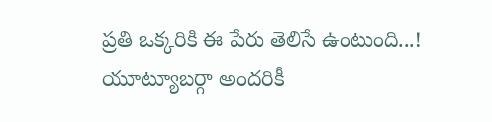ప్రతి ఒక్కరికి ఈ పేరు తెలిసే ఉంటుంది...! యూట్యూబర్గా అందరికీ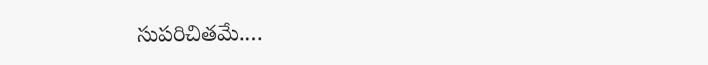సుపరిచితమే.…